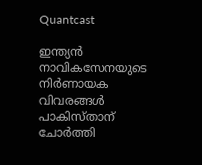Quantcast

ഇന്ത്യൻ നാവികസേനയുടെ നിർണായക വിവരങ്ങൾ പാകിസ്താന് ചോർത്തി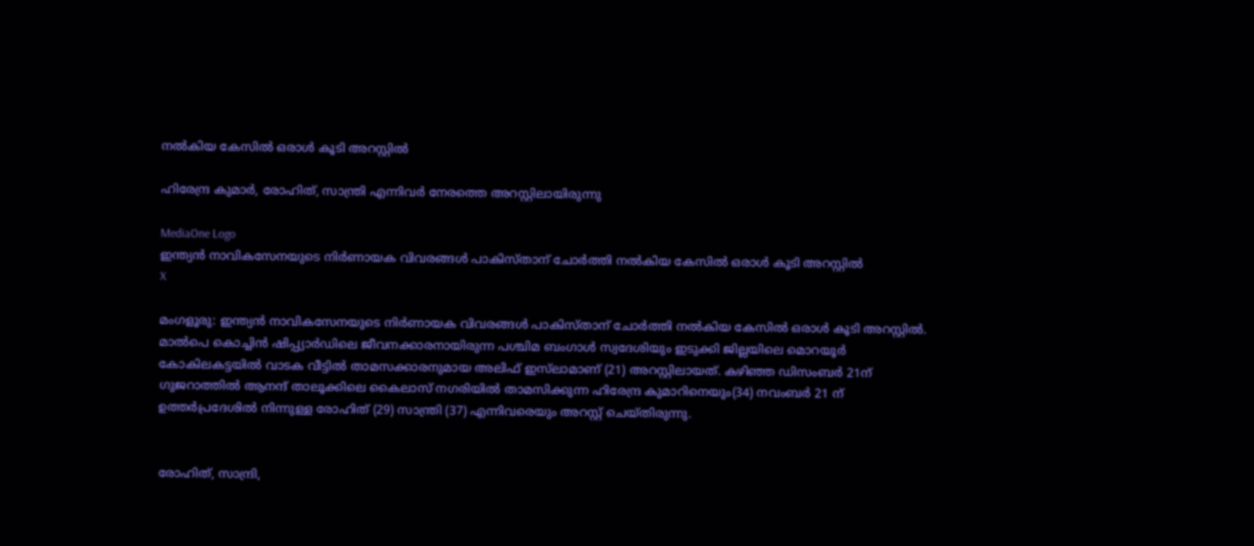നൽകിയ കേസിൽ ഒരാൾ കൂടി അറസ്റ്റിൽ

ഹിരേന്ദ്ര കുമാർ, രോഹിത്, സാന്ത്രി എന്നിവർ നേരത്തെ അറസ്റ്റിലായിരുന്നു

MediaOne Logo
ഇന്ത്യൻ നാവികസേനയുടെ നിർണായക വിവരങ്ങൾ പാകിസ്താന് ചോർത്തി നൽകിയ കേസിൽ ഒരാൾ കൂടി അറസ്റ്റിൽ
X

മംഗളൂരു: ഇന്ത്യൻ നാവികസേനയുടെ നിർണായക വിവരങ്ങൾ പാകിസ്താന് ചോർത്തി നൽകിയ കേസിൽ ഒരാൾ കൂടി അറസ്റ്റിൽ. മാൽപെ കൊച്ചിൻ ഷിപ്പ്യാർഡിലെ ജീവനക്കാരനായിരുന്ന പശ്ചിമ ബംഗാൾ സ്വദേശിയും ഇടുക്കി ജില്ലയിലെ മൊറയൂർ കോകിലകട്ടയിൽ വാടക വീട്ടിൽ താമസക്കാരനുമായ അലിഫ് ഇസ്‌ലാമാണ് (21) അറസ്റ്റിലായത്. കഴിഞ്ഞ ഡിസംബർ 21ന് ഗുജറാത്തിൽ ആനന്ദ് താലൂക്കിലെ കൈലാസ് നഗരിയിൽ താമസിക്കുന്ന ഹിരേന്ദ്ര കുമാറിനെയും(34) നവംബർ 21 ന് ഉത്തർപ്രദേശിൽ നിന്നുള്ള രോഹിത് (29) സാന്ത്രി (37) എന്നിവരെയും അറസ്റ്റ് ചെയ്തിരുന്നു.


രോഹിത്, സാന്ദ്രി,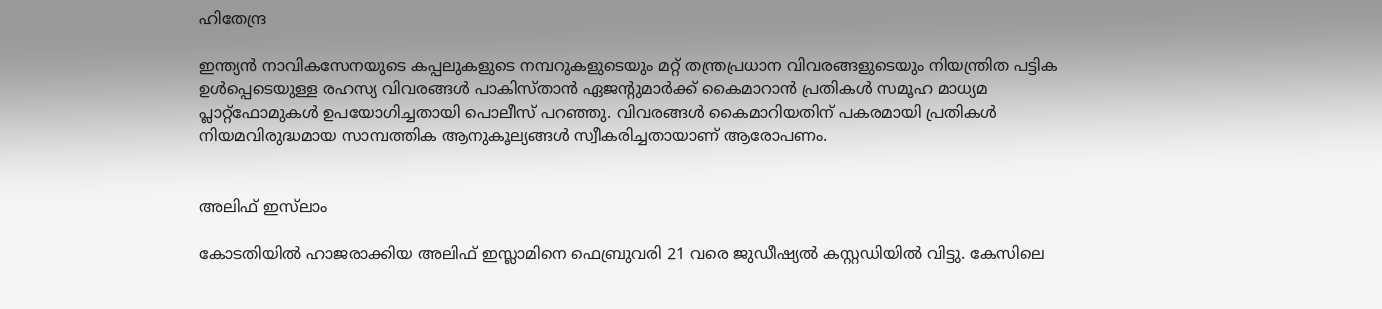ഹിതേന്ദ്ര

ഇന്ത്യൻ നാവികസേനയുടെ കപ്പലുകളുടെ നമ്പറുകളുടെയും മറ്റ് തന്ത്രപ്രധാന വിവരങ്ങളുടെയും നിയന്ത്രിത പട്ടിക ഉൾപ്പെടെയുള്ള രഹസ്യ വിവരങ്ങൾ പാകിസ്താൻ ഏജന്റുമാർക്ക് കൈമാറാൻ പ്രതികൾ സമൂഹ മാധ്യമ പ്ലാറ്റ്ഫോമുകൾ ഉപയോഗിച്ചതായി പൊലീസ് പറഞ്ഞു. വിവരങ്ങൾ കൈമാറിയതിന് പകരമായി പ്രതികൾ നിയമവിരുദ്ധമായ സാമ്പത്തിക ആനുകൂല്യങ്ങൾ സ്വീകരിച്ചതായാണ് ആരോപണം.


അലിഫ് ഇസ്‌ലാം

കോടതിയിൽ ഹാജരാക്കിയ അലിഫ് ഇസ്ലാമിനെ ഫെബ്രുവരി 21 വരെ ജുഡീഷ്യൽ കസ്റ്റഡിയിൽ വിട്ടു. കേസിലെ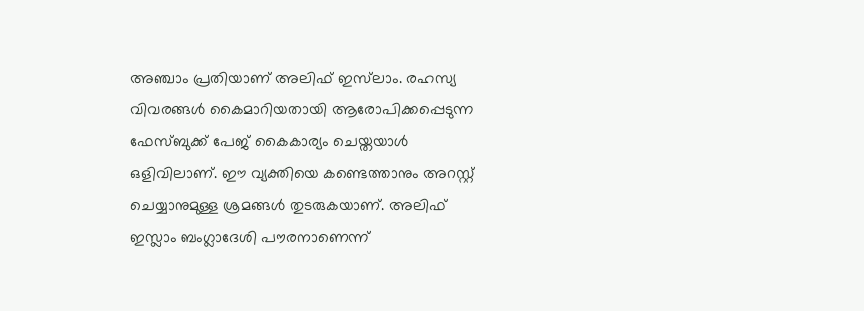അഞ്ചാം പ്രതിയാണ് അലിഫ് ഇസ്‌ലാം. രഹസ്യ വിവരങ്ങൾ കൈമാറിയതായി ആരോപിക്കപ്പെടുന്ന ഫേസ്ബുക്ക് പേജ് കൈകാര്യം ചെയ്തയാൾ ഒളിവിലാണ്. ഈ വ്യക്തിയെ കണ്ടെത്താനും അറസ്റ്റ് ചെയ്യാനുമുള്ള ശ്രമങ്ങൾ തുടരുകയാണ്. അലിഫ് ഇസ്ലാം ബംഗ്ലാദേശി പൗരനാണെന്ന്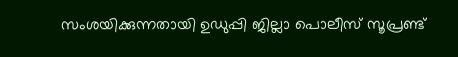സംശയിക്കുന്നതായി ഉഡുപ്പി ജില്ലാ പൊലീസ് സൂപ്രണ്ട്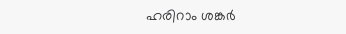ഹരിറാം ശങ്കർ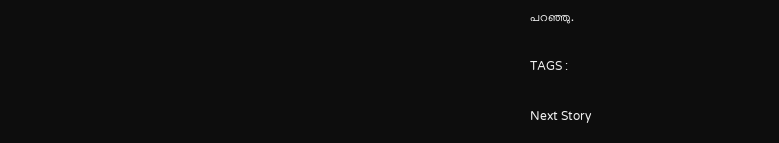പറഞ്ഞു.

TAGS :

Next Story